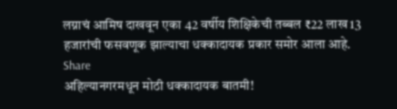लग्नाचं आमिष दाखवून एका 42 वर्षीय शिक्षिकेची तब्बल ₹22 लाख 13 हजारांची फसवणूक झाल्याचा धक्कादायक प्रकार समोर आला आहे.
Share
अहिल्यानगरमधून मोठी धक्कादायक बातमी!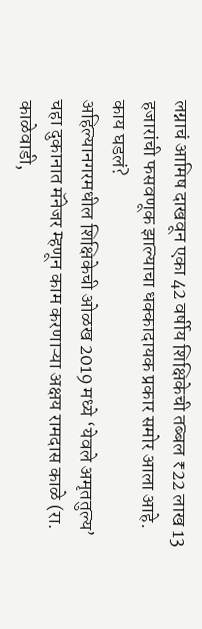लग्नाचं आमिष दाखवून एका 42 वर्षीय शिक्षिकेची तब्बल ₹22 लाख 13 हजारांची फसवणूक झाल्याचा धक्कादायक प्रकार समोर आला आहे.
काय घडलं?
अहिल्यानगरमधील शिक्षिकेची ओळख 2019 मध्ये ‘येवले अमृततुल्य’ चहा दुकानात मॅनेजर म्हणून काम करणाऱ्या अक्षय रामदास काळे (रा. काळेवाडी,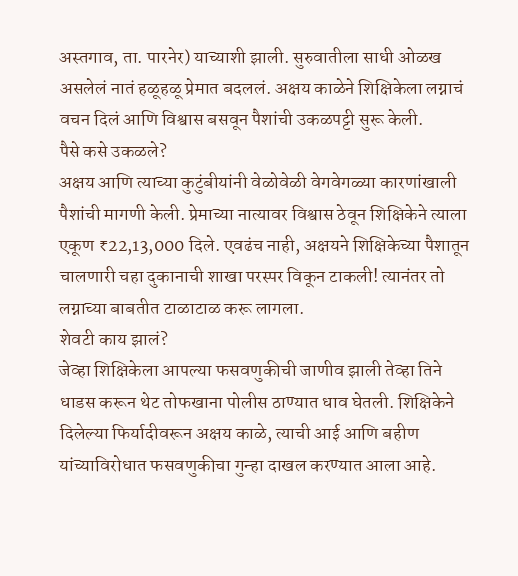अस्तगाव, ता. पारनेर) याच्याशी झाली. सुरुवातीला साधी ओळख असलेलं नातं हळूहळू प्रेमात बदललं. अक्षय काळेने शिक्षिकेला लग्नाचं वचन दिलं आणि विश्वास बसवून पैशांची उकळपट्टी सुरू केली.
पैसे कसे उकळले?
अक्षय आणि त्याच्या कुटुंबीयांनी वेळोवेळी वेगवेगळ्या कारणांखाली पैशांची मागणी केली. प्रेमाच्या नात्यावर विश्वास ठेवून शिक्षिकेने त्याला एकूण ₹22,13,000 दिले. एवढंच नाही, अक्षयने शिक्षिकेच्या पैशातून चालणारी चहा दुकानाची शाखा परस्पर विकून टाकली! त्यानंतर तो लग्नाच्या बाबतीत टाळाटाळ करू लागला.
शेवटी काय झालं?
जेव्हा शिक्षिकेला आपल्या फसवणुकीची जाणीव झाली तेव्हा तिने धाडस करून थेट तोफखाना पोलीस ठाण्यात धाव घेतली. शिक्षिकेने दिलेल्या फिर्यादीवरून अक्षय काळे, त्याची आई आणि बहीण यांच्याविरोधात फसवणुकीचा गुन्हा दाखल करण्यात आला आहे.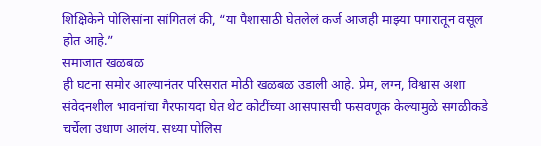शिक्षिकेने पोलिसांना सांगितलं की, “या पैशासाठी घेतलेलं कर्ज आजही माझ्या पगारातून वसूल होत आहे.”
समाजात खळबळ
ही घटना समोर आल्यानंतर परिसरात मोठी खळबळ उडाली आहे. प्रेम, लग्न, विश्वास अशा संवेदनशील भावनांचा गैरफायदा घेत थेट कोटींच्या आसपासची फसवणूक केल्यामुळे सगळीकडे चर्चेला उधाण आलंय. सध्या पोलिस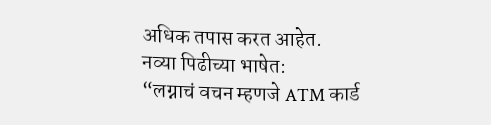अधिक तपास करत आहेत.
नव्या पिढीच्या भाषेत:
“लग्नाचं वचन म्हणजे ATM कार्ड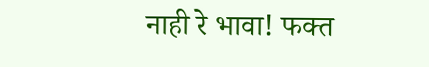नाही रे भावा! फक्त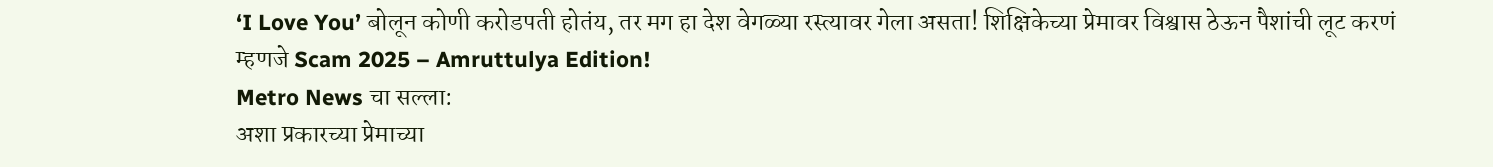‘I Love You’ बोलून कोणी करोडपती होतंय, तर मग हा देश वेगळ्या रस्त्यावर गेला असता! शिक्षिकेच्या प्रेमावर विश्वास ठेऊन पैशांची लूट करणं म्हणजे Scam 2025 – Amruttulya Edition!
Metro News चा सल्ला:
अशा प्रकारच्या प्रेमाच्या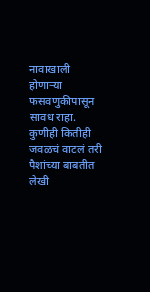नावाखाली होणाऱ्या फसवणुकीपासून सावध राहा. कुणीही कितीही जवळचं वाटलं तरी पैशांच्या बाबतीत लेखी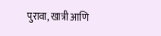पुरावा, खात्री आणि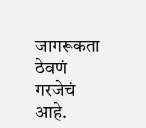जागरूकता ठेवणं गरजेचं आहे.